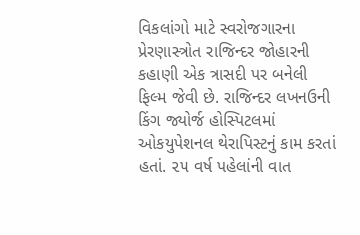વિકલાંગો માટે સ્વરોજગારના પ્રેરણાસ્ત્રોત રાજિન્દર જોહારની કહાણી એક ત્રાસદી પર બનેલી ફિલ્મ જેવી છે. રાજિન્દર લખનઉની કિંગ જ્યોર્જ હોસ્પિટલમાં ઓકયુપેશનલ થેરાપિસ્ટનું કામ કરતાં હતાં. ૨૫ વર્ષ પહેલાંની વાત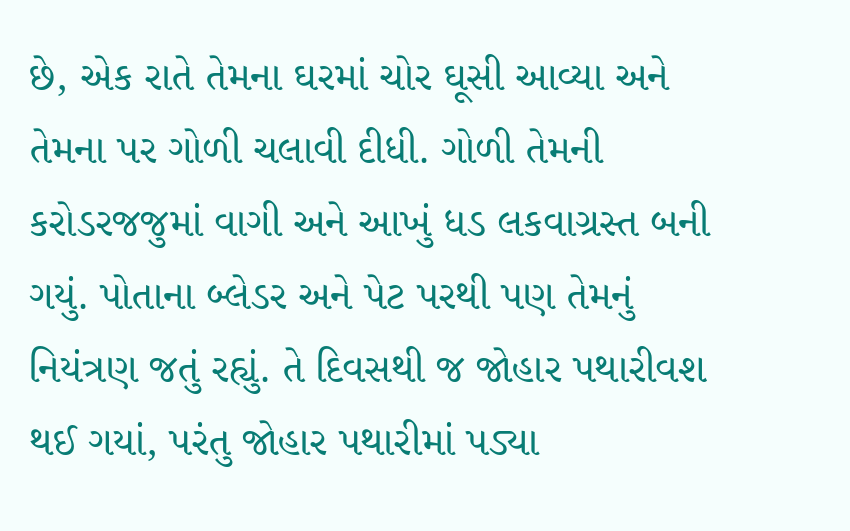છે, એક રાતે તેમના ઘરમાં ચોર ઘૂસી આવ્યા અને તેમના પર ગોળી ચલાવી દીધી. ગોળી તેમની કરોડરજજુમાં વાગી અને આખું ધડ લકવાગ્રસ્ત બની ગયું. પોતાના બ્લેડર અને પેટ પરથી પણ તેમનું નિયંત્રણ જતું રહ્યું. તે દિવસથી જ જોહાર પથારીવશ થઈ ગયાં, પરંતુ જોહાર પથારીમાં પડ્યા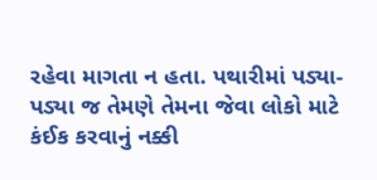રહેવા માગતા ન હતા. પથારીમાં પડ્યા-પડ્યા જ તેમણે તેમના જેવા લોકો માટે કંઈક કરવાનું નક્કી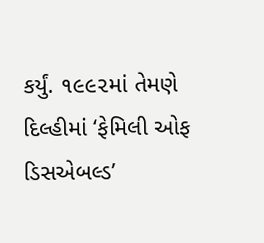કર્યું. ૧૯૯૨માં તેમણે દિલ્હીમાં ‘ફેમિલી ઓફ ડિસએબલ્ડ’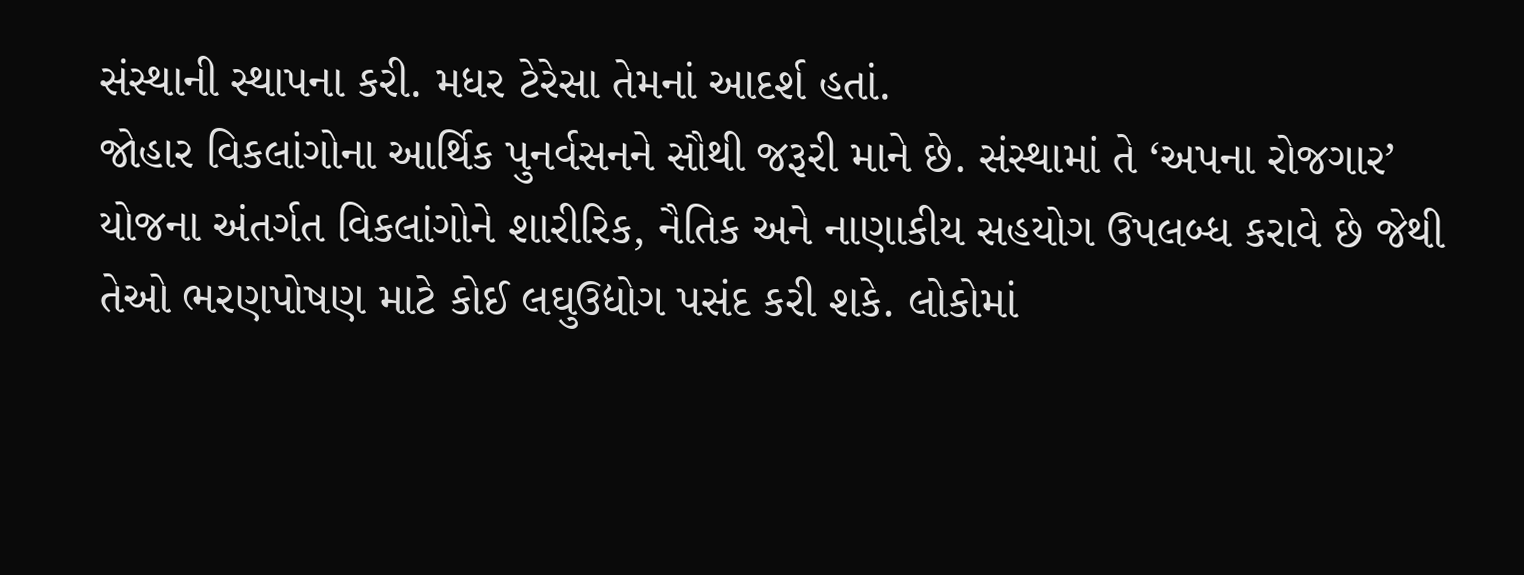સંસ્થાની સ્થાપના કરી. મધર ટેરેસા તેમનાં આદર્શ હતાં.
જોહાર વિકલાંગોના આર્થિક પુનર્વસનને સૌથી જરૂરી માને છે. સંસ્થામાં તે ‘અપના રોજગાર’ યોજના અંતર્ગત વિકલાંગોને શારીરિક, નૈતિક અને નાણાકીય સહયોગ ઉપલબ્ધ કરાવે છે જેથી તેઓ ભરણપોષણ માટે કોઈ લઘુઉદ્યોગ પસંદ કરી શકે. લોકોમાં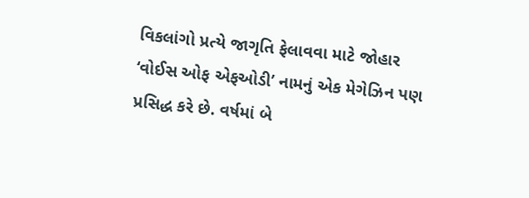વિકલાંગો પ્રત્યે જાગૃતિ ફેલાવવા માટે જોહાર ‘વોઈસ ઓફ એફઓડી’ નામનું એક મેગેઝિન પણ પ્રસિદ્ધ કરે છે. વર્ષમાં બે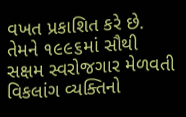વખત પ્રકાશિત કરે છે. તેમને ૧૯૯૬માં સૌથી સક્ષમ સ્વરોજગાર મેળવતી વિકલાંગ વ્યક્તિનો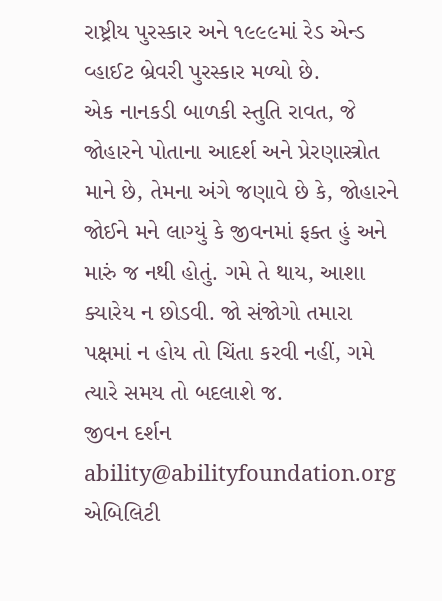રાષ્ટ્રીય પુરસ્કાર અને ૧૯૯૯માં રેડ એન્ડ વ્હાઈટ બ્રેવરી પુરસ્કાર મળ્યો છે.
એક નાનકડી બાળકી સ્તુતિ રાવત, જે જોહારને પોતાના આદર્શ અને પ્રેરણાસ્ત્રોત માને છે, તેમના અંગે જણાવે છે કે, જોહારને જોઈને મને લાગ્યું કે જીવનમાં ફક્ત હું અને મારું જ નથી હોતું. ગમે તે થાય, આશા ક્યારેય ન છોડવી. જો સંજોગો તમારા પક્ષમાં ન હોય તો ચિંતા કરવી નહીં, ગમે ત્યારે સમય તો બદલાશે જ.
જીવન દર્શન
ability@abilityfoundation.org એબિલિટી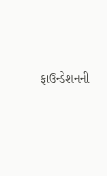ફાઉન્ડેશનની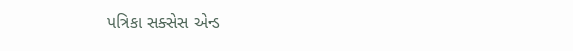પત્રિકા સક્સેસ એન્ડ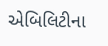એબિલિટીના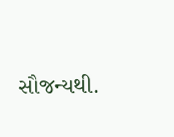સૌજન્યથી.